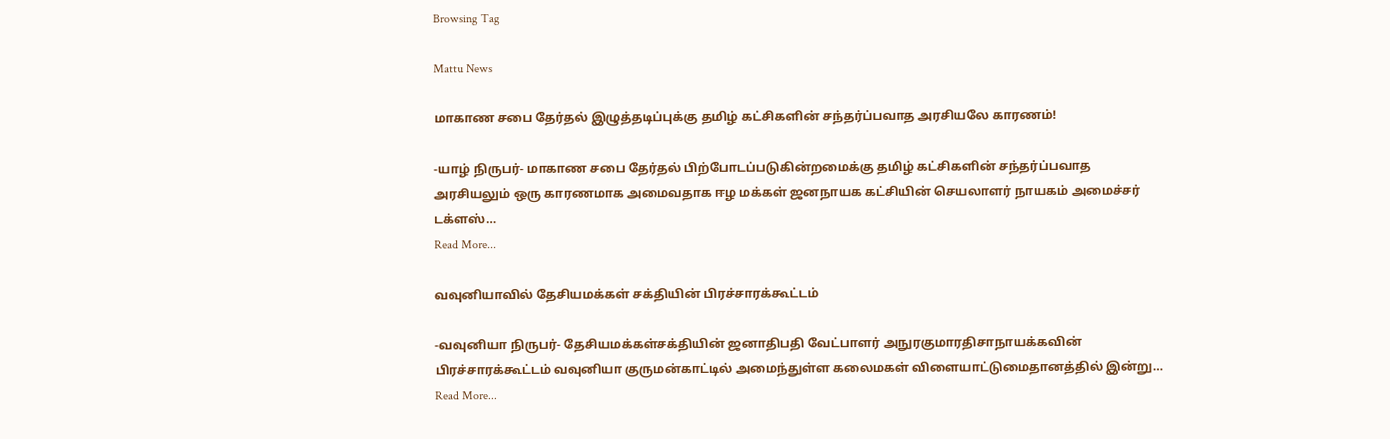Browsing Tag

Mattu News

மாகாண சபை தேர்தல் இழுத்தடிப்புக்கு தமிழ் கட்சிகளின் சந்தர்ப்பவாத அரசியலே காரணம்!

-யாழ் நிருபர்- மாகாண சபை தேர்தல் பிற்போடப்படுகின்றமைக்கு தமிழ் கட்சிகளின் சந்தர்ப்பவாத அரசியலும் ஒரு காரணமாக அமைவதாக ஈழ மக்கள் ஜனநாயக கட்சியின் செயலாளர் நாயகம் அமைச்சர் டக்ளஸ்…
Read More...

வவுனியாவில் தேசியமக்கள் சக்தியின் பிரச்சாரக்கூட்டம்

-வவுனியா நிருபர்- தேசியமக்கள்சக்தியின் ஜனாதிபதி வேட்பாளர் அநுரகுமாரதிசாநாயக்கவின் பிரச்சாரக்கூட்டம் வவுனியா குருமன்காட்டில் அமைந்துள்ள கலைமகள் விளையாட்டுமைதானத்தில் இன்று…
Read More...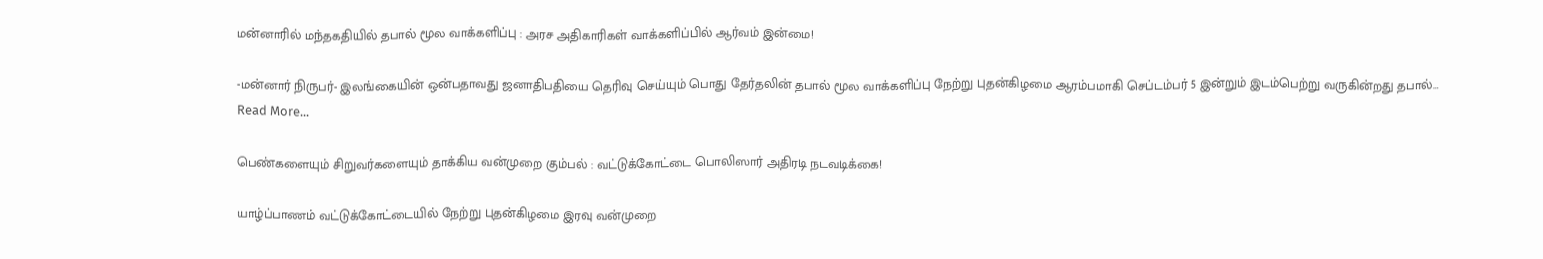மன்னாரில் மந்தகதியில் தபால் மூல வாக்களிப்பு : அரச அதிகாரிகள் வாக்களிப்பில் ஆர்வம் இன்மை!

-மன்னார் நிருபர்- இலங்கையின் ஒன்பதாவது ஜனாதிபதியை தெரிவு செய்யும் பொது தேர்தலின் தபால் மூல வாக்களிப்பு நேற்று புதன்கிழமை ஆரம்பமாகி செப்டம்பர் 5 இன்றும் இடம்பெற்று வருகின்றது தபால்…
Read More...

பெண்களையும் சிறுவர்களையும் தாக்கிய வன்முறை கும்பல் : வட்டுக்கோட்டை பொலிஸார் அதிரடி நடவடிக்கை!

யாழ்ப்பாணம் வட்டுக்கோட்டையில் நேற்று புதன்கிழமை இரவு வன்முறை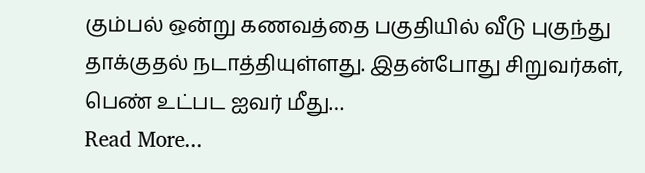கும்பல் ஒன்று கணவத்தை பகுதியில் வீடு புகுந்து தாக்குதல் நடாத்தியுள்ளது. இதன்போது சிறுவர்கள், பெண் உட்பட ஐவர் மீது…
Read More...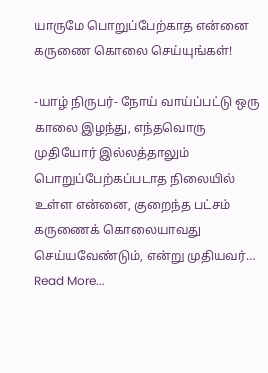யாருமே பொறுப்பேற்காத என்னை கருணை கொலை செய்யுங்கள்!

-யாழ் நிருபர்- நோய் வாய்ப்பட்டு ஒரு காலை இழந்து, எந்தவொரு முதியோர் இல்லத்தாலும் பொறுப்பேற்கப்படாத நிலையில் உள்ள என்னை, குறைந்த பட்சம் கருணைக் கொலையாவது செய்யவேண்டும், என்று முதியவர்…
Read More...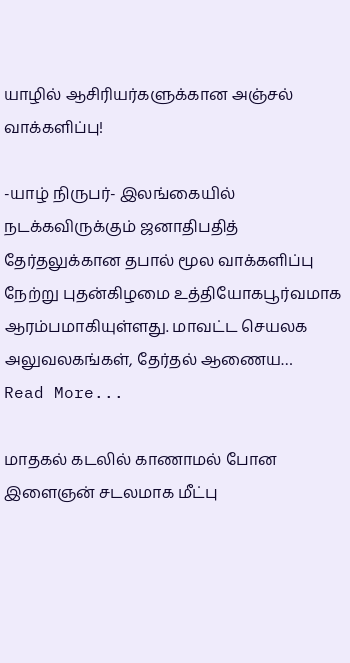யாழில் ஆசிரியர்களுக்கான அஞ்சல் வாக்களிப்பு!

-யாழ் நிருபர்- இலங்கையில் நடக்கவிருக்கும் ஜனாதிபதித் தேர்தலுக்கான தபால் மூல வாக்களிப்பு நேற்று புதன்கிழமை உத்தியோகபூர்வமாக ஆரம்பமாகியுள்ளது. மாவட்ட செயலக அலுவலகங்கள், தேர்தல் ஆணைய…
Read More...

மாதகல் கடலில் காணாமல் போன இளைஞன் சடலமாக மீட்பு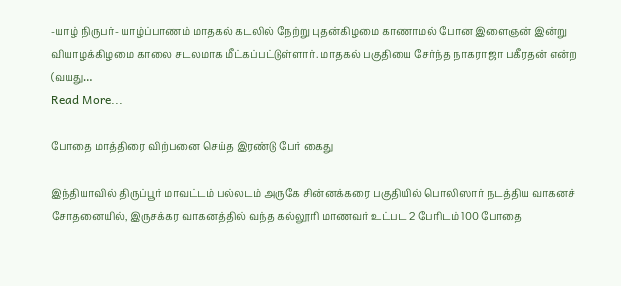-யாழ் நிருபர்- யாழ்ப்பாணம் மாதகல் கடலில் நேற்று புதன்கிழமை காணாமல் போன இளைஞன் இன்று வியாழக்கிழமை காலை சடலமாக மீட்கப்பட்டுள்ளார். மாதகல் பகுதியை சேர்ந்த நாகராஜா பகீரதன் என்ற (வயது…
Read More...

போதை மாத்திரை விற்பனை செய்த இரண்டு பேர் கைது

இந்தியாவில் திருப்பூர் மாவட்டம் பல்லடம் அருகே சின்னக்கரை பகுதியில் பொலிஸார் நடத்திய வாகனச் சோதனையில், இருசக்கர வாகனத்தில் வந்த கல்லூரி மாணவர் உட்பட 2 பேரிடம் 100 போதை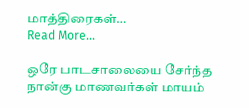மாத்திரைகள்…
Read More...

ஒரே பாடசாலையை சேர்ந்த நான்கு மாணவர்கள் மாயம்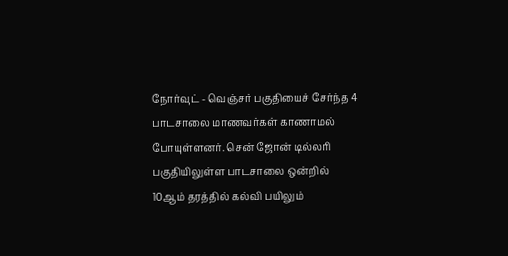நோர்வுட் - வெஞ்சர் பகுதியைச் சேர்ந்த 4 பாடசாலை மாணவர்கள் காணாமல் போயுள்ளனர். சென் ஜோன் டில்லரி பகுதியிலுள்ள பாடசாலை ஒன்றில் 10ஆம் தரத்தில் கல்வி பயிலும்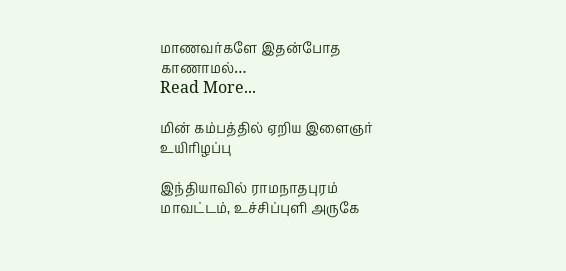மாணவர்களே இதன்போத காணாமல்…
Read More...

மின் கம்பத்தில் ஏறிய இளைஞர் உயிரிழப்பு

இந்தியாவில் ராமநாதபுரம் மாவட்டம், உச்சிப்புளி அருகே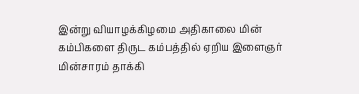இன்று வியாழக்கிழமை அதிகாலை மின் கம்பிகளை திருட கம்பத்தில் ஏறிய இளைஞர் மின்சாரம் தாக்கி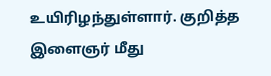உயிரிழந்துள்ளார். குறித்த இளைஞர் மீது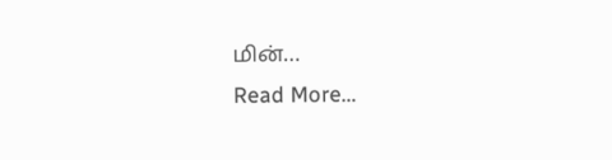மின்…
Read More...